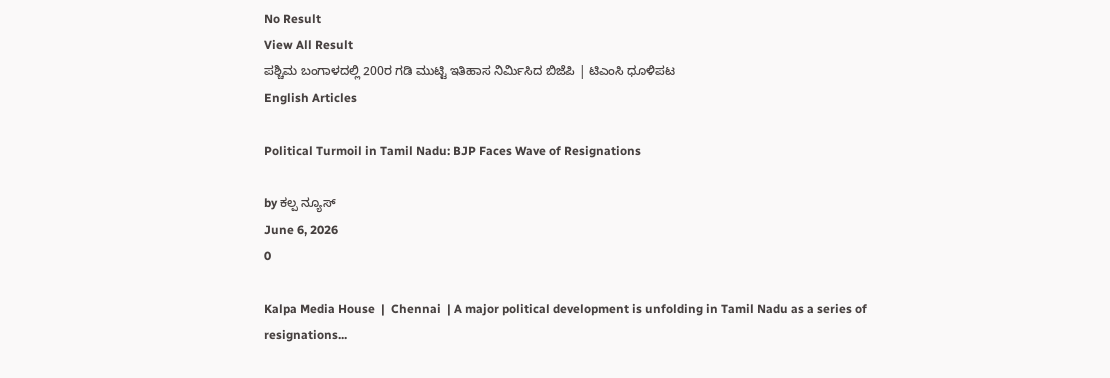No Result
View All Result
ಪಶ್ಚಿಮ ಬಂಗಾಳದಲ್ಲಿ 200ರ ಗಡಿ ಮುಟ್ಟಿ ಇತಿಹಾಸ ನಿರ್ಮಿಸಿದ ಬಿಜೆಪಿ | ಟಿಎಂಸಿ ಧೂಳಿಪಟ
English Articles

Political Turmoil in Tamil Nadu: BJP Faces Wave of Resignations

by ಕಲ್ಪ ನ್ಯೂಸ್
June 6, 2026
0

Kalpa Media House  |  Chennai  | A major political development is unfolding in Tamil Nadu as a series of resignations...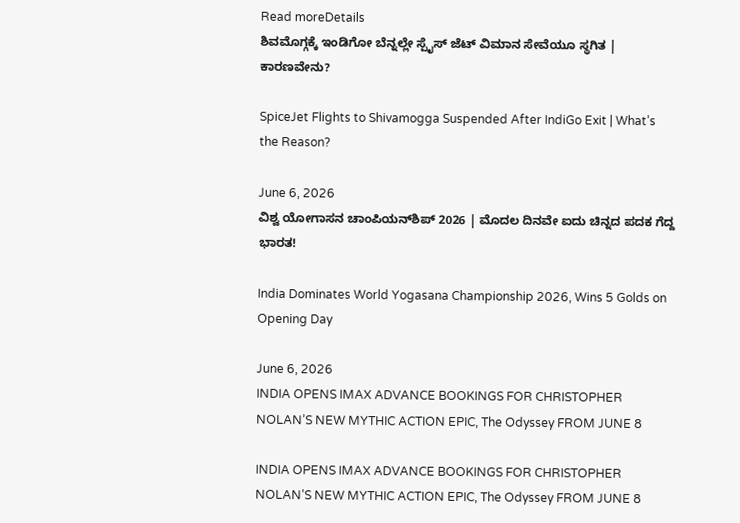Read moreDetails
ಶಿವಮೊಗ್ಗಕ್ಕೆ ಇಂಡಿಗೋ ಬೆನ್ನಲ್ಲೇ ಸ್ಪೈಸ್ ಜೆಟ್ ವಿಮಾನ ಸೇವೆಯೂ ಸ್ಥಗಿತ | ಕಾರಣವೇನು?

SpiceJet Flights to Shivamogga Suspended After IndiGo Exit | What’s the Reason?

June 6, 2026
ವಿಶ್ವ ಯೋಗಾಸನ ಚಾಂಪಿಯನ್‌ಶಿಪ್ 2026 | ಮೊದಲ ದಿನವೇ ಐದು ಚಿನ್ನದ ಪದಕ ಗೆದ್ದ ಭಾರತ!

India Dominates World Yogasana Championship 2026, Wins 5 Golds on Opening Day

June 6, 2026
INDIA OPENS IMAX ADVANCE BOOKINGS FOR CHRISTOPHER NOLAN’S NEW MYTHIC ACTION EPIC, The Odyssey FROM JUNE 8

INDIA OPENS IMAX ADVANCE BOOKINGS FOR CHRISTOPHER NOLAN’S NEW MYTHIC ACTION EPIC, The Odyssey FROM JUNE 8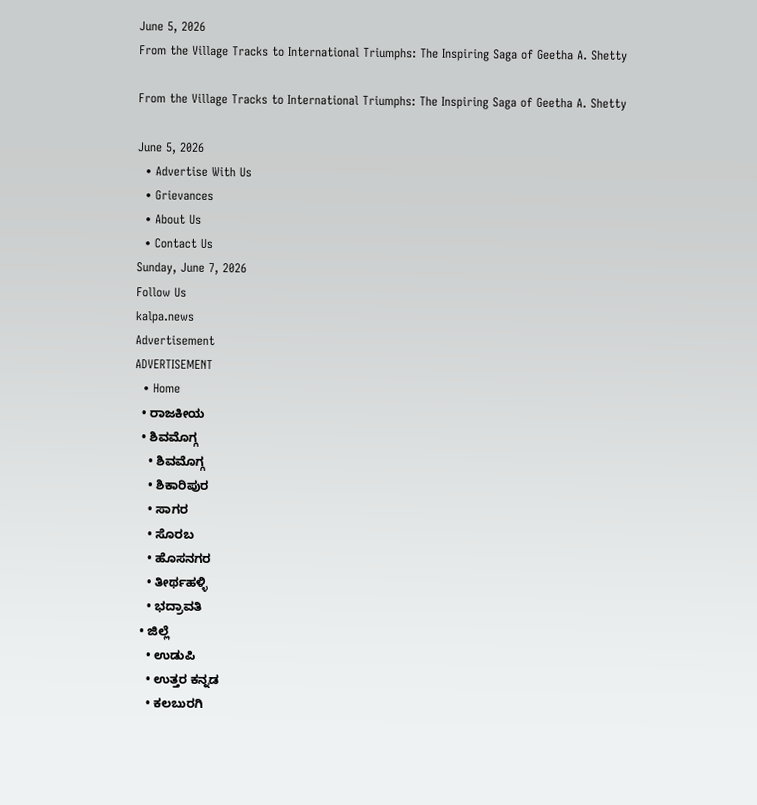June 5, 2026
From the Village Tracks to International Triumphs: The Inspiring Saga of Geetha A. Shetty

From the Village Tracks to International Triumphs: The Inspiring Saga of Geetha A. Shetty

June 5, 2026
  • Advertise With Us
  • Grievances
  • About Us
  • Contact Us
Sunday, June 7, 2026
Follow Us
kalpa.news
Advertisement
ADVERTISEMENT
  • Home
  • ರಾಜಕೀಯ
  • ಶಿವಮೊಗ್ಗ
    • ಶಿವಮೊಗ್ಗ
    • ಶಿಕಾರಿಪುರ
    • ಸಾಗರ
    • ಸೊರಬ
    • ಹೊಸನಗರ
    • ತೀರ್ಥಹಳ್ಳಿ
    • ಭದ್ರಾವತಿ
  • ಜಿಲ್ಲೆ
    • ಉಡುಪಿ
    • ಉತ್ತರ ಕನ್ನಡ
    • ಕಲಬುರಗಿ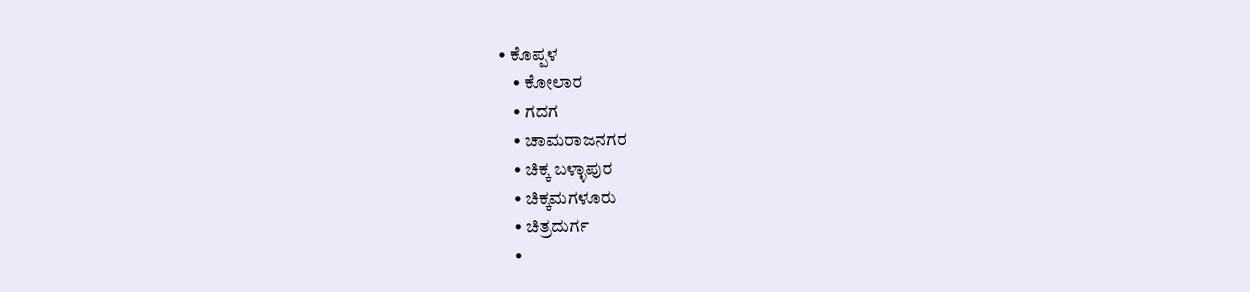• ಕೊಪ್ಪಳ
    • ಕೋಲಾರ
    • ಗದಗ
    • ಚಾಮರಾಜನಗರ
    • ಚಿಕ್ಕ ಬಳ್ಳಾಪುರ
    • ಚಿಕ್ಕಮಗಳೂರು
    • ಚಿತ್ರದುರ್ಗ
    •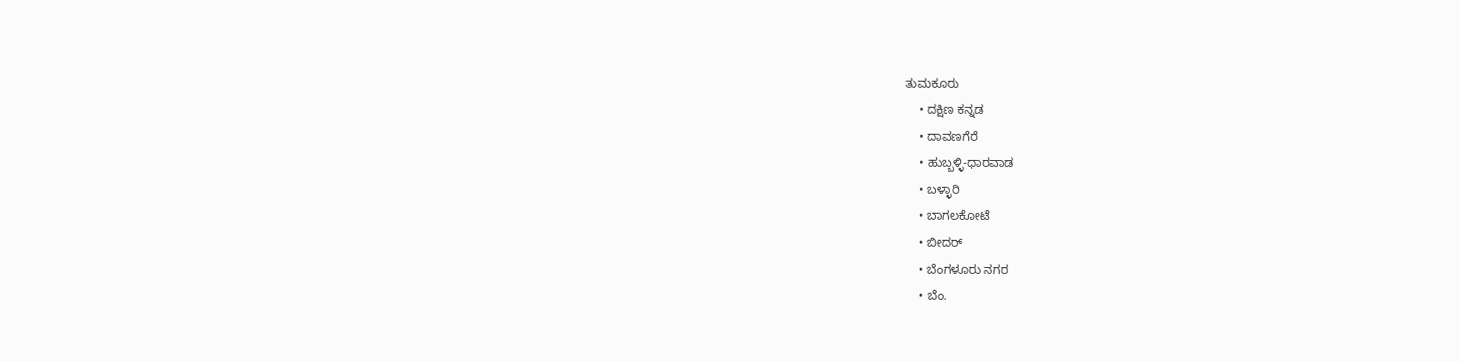ತುಮಕೂರು
    • ದಕ್ಷಿಣ ಕನ್ನಡ
    • ದಾವಣಗೆರೆ
    • ಹುಬ್ಬಳ್ಳಿ-ಧಾರವಾಡ
    • ಬಳ್ಳಾರಿ
    • ಬಾಗಲಕೋಟೆ
    • ಬೀದರ್
    • ಬೆಂಗಳೂರು ನಗರ
    • ಬೆಂ.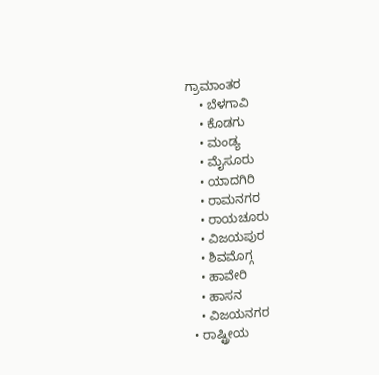ಗ್ರಾಮಾಂತರ
    • ಬೆಳಗಾವಿ
    • ಕೊಡಗು
    • ಮಂಡ್ಯ
    • ಮೈಸೂರು
    • ಯಾದಗಿರಿ
    • ರಾಮನಗರ
    • ರಾಯಚೂರು
    • ವಿಜಯಪುರ
    • ಶಿವಮೊಗ್ಗ
    • ಹಾವೇರಿ
    • ಹಾಸನ
    • ವಿಜಯನಗರ
  • ರಾಷ್ಟ್ರೀಯ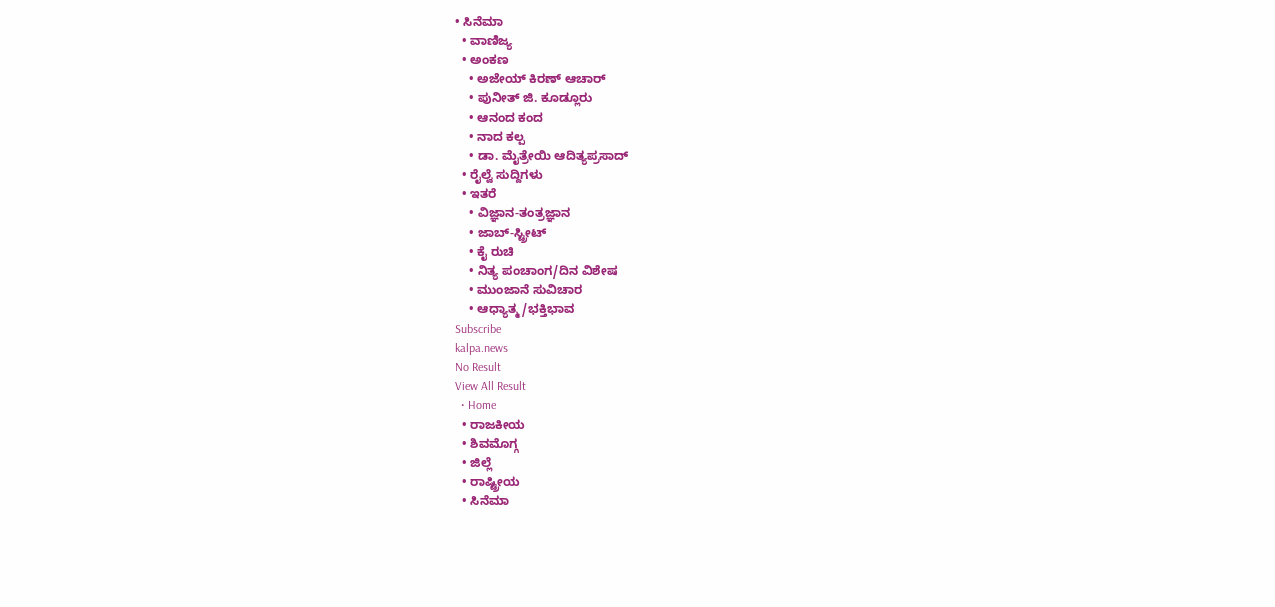• ಸಿನೆಮಾ
  • ವಾಣಿಜ್ಯ
  • ಅಂಕಣ
    • ಅಜೇಯ್ ಕಿರಣ್ ಆಚಾರ್
    • ಪುನೀತ್ ಜಿ. ಕೂಡ್ಲೂರು
    • ಆನಂದ ಕಂದ
    • ನಾದ ಕಲ್ಪ
    • ಡಾ. ಮೈತ್ರೇಯಿ ಆದಿತ್ಯಪ್ರಸಾದ್
  • ರೈಲ್ವೆ ಸುದ್ದಿಗಳು
  • ಇತರೆ
    • ವಿಜ್ಞಾನ-ತಂತ್ರಜ್ಞಾನ
    • ಜಾಬ್-ಸ್ಟ್ರೀಟ್
    • ಕೈ ರುಚಿ
    • ನಿತ್ಯ ಪಂಚಾಂಗ/ದಿನ ವಿಶೇಷ
    • ಮುಂಜಾನೆ ಸುವಿಚಾರ
    • ಆಧ್ಯಾತ್ಮ/ಭಕ್ತಿಭಾವ
Subscribe
kalpa.news
No Result
View All Result
  • Home
  • ರಾಜಕೀಯ
  • ಶಿವಮೊಗ್ಗ
  • ಜಿಲ್ಲೆ
  • ರಾಷ್ಟ್ರೀಯ
  • ಸಿನೆಮಾ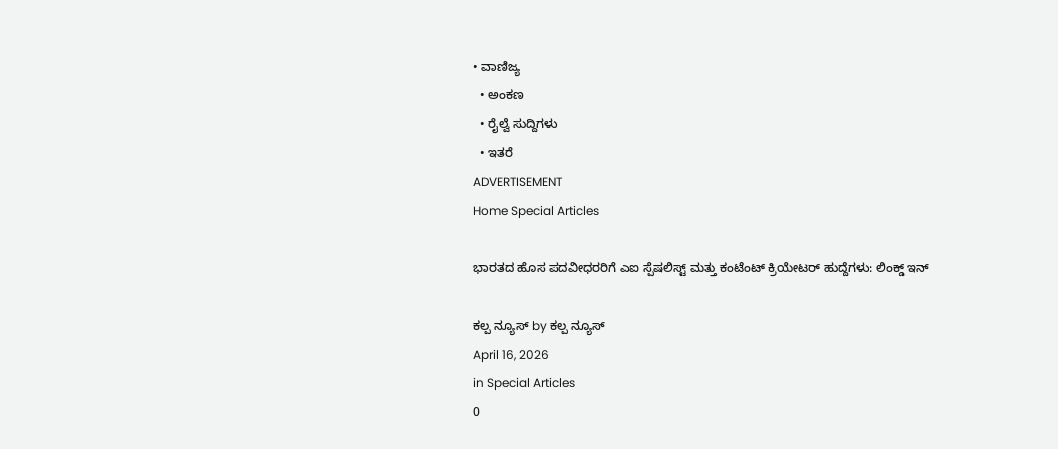• ವಾಣಿಜ್ಯ
  • ಅಂಕಣ
  • ರೈಲ್ವೆ ಸುದ್ದಿಗಳು
  • ಇತರೆ
ADVERTISEMENT
Home Special Articles

ಭಾರತದ ಹೊಸ ಪದವೀಧರರಿಗೆ ಎಐ ಸ್ಪೆಷಲಿಸ್ಟ್ ಮತ್ತು ಕಂಟೆಂಟ್ ಕ್ರಿಯೇಟರ್ ಹುದ್ದೆಗಳು: ಲಿಂಕ್ಡ್‌ ಇನ್

ಕಲ್ಪ ನ್ಯೂಸ್ by ಕಲ್ಪ ನ್ಯೂಸ್
April 16, 2026
in Special Articles
0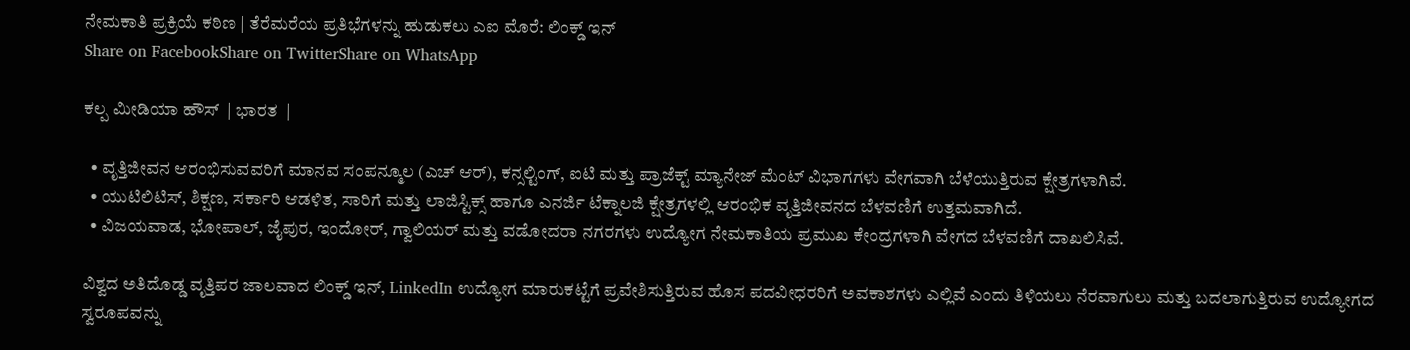ನೇಮಕಾತಿ ಪ್ರಕ್ರಿಯೆ ಕಠಿಣ | ತೆರೆಮರೆಯ ಪ್ರತಿಭೆಗಳನ್ನು ಹುಡುಕಲು ಎಐ ಮೊರೆ: ಲಿಂಕ್ಡ್‌ ಇನ್
Share on FacebookShare on TwitterShare on WhatsApp

ಕಲ್ಪ ಮೀಡಿಯಾ ಹೌಸ್  | ಭಾರತ  |

  • ವೃತ್ತಿಜೀವನ ಆರಂಭಿಸುವವರಿಗೆ ಮಾನವ ಸಂಪನ್ಮೂಲ (ಎಚ್ ಆರ್), ಕನ್ಸಲ್ಟಿಂಗ್, ಐಟಿ ಮತ್ತು ಪ್ರಾಜೆಕ್ಟ್ ಮ್ಯಾನೇಜ್‌ ಮೆಂಟ್ ವಿಭಾಗಗಳು ವೇಗವಾಗಿ ಬೆಳೆಯುತ್ತಿರುವ ಕ್ಷೇತ್ರಗಳಾಗಿವೆ.
  • ಯುಟಿಲಿಟಿಸ್, ಶಿಕ್ಷಣ, ಸರ್ಕಾರಿ ಆಡಳಿತ, ಸಾರಿಗೆ ಮತ್ತು ಲಾಜಿಸ್ಟಿಕ್ಸ್ ಹಾಗೂ ಎನರ್ಜಿ ಟೆಕ್ನಾಲಜಿ ಕ್ಷೇತ್ರಗಳಲ್ಲಿ ಆರಂಭಿಕ ವೃತ್ತಿಜೀವನದ ಬೆಳವಣಿಗೆ ಉತ್ತಮವಾಗಿದೆ.
  • ವಿಜಯವಾಡ, ಭೋಪಾಲ್, ಜೈಪುರ, ಇಂದೋರ್, ಗ್ವಾಲಿಯರ್ ಮತ್ತು ವಡೋದರಾ ನಗರಗಳು ಉದ್ಯೋಗ ನೇಮಕಾತಿಯ ಪ್ರಮುಖ ಕೇಂದ್ರಗಳಾಗಿ ವೇಗದ ಬೆಳವಣಿಗೆ ದಾಖಲಿಸಿವೆ.

ವಿಶ್ವದ ಅತಿದೊಡ್ಡ ವೃತ್ತಿಪರ ಜಾಲವಾದ ಲಿಂಕ್ಡ್‌ ಇನ್, LinkedIn ಉದ್ಯೋಗ ಮಾರುಕಟ್ಟೆಗೆ ಪ್ರವೇಶಿಸುತ್ತಿರುವ ಹೊಸ ಪದವೀಧರರಿಗೆ ಅವಕಾಶಗಳು ಎಲ್ಲಿವೆ ಎಂದು ತಿಳಿಯಲು ನೆರವಾಗುಲು ಮತ್ತು ಬದಲಾಗುತ್ತಿರುವ ಉದ್ಯೋಗದ ಸ್ವರೂಪವನ್ನು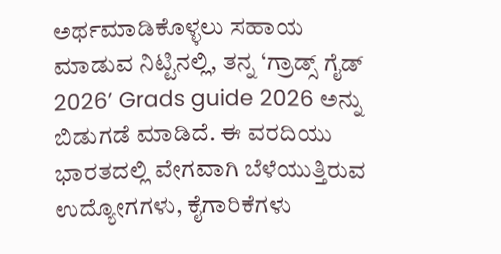ಅರ್ಥಮಾಡಿಕೊಳ್ಳಲು ಸಹಾಯ ಮಾಡುವ ನಿಟ್ಟಿನಲ್ಲಿ, ತನ್ನ ‘ಗ್ರಾಡ್ಸ್ ಗೈಡ್ 2026’ Grads guide 2026 ಅನ್ನು ಬಿಡುಗಡೆ ಮಾಡಿದೆ. ಈ ವರದಿಯು ಭಾರತದಲ್ಲಿ ವೇಗವಾಗಿ ಬೆಳೆಯುತ್ತಿರುವ ಉದ್ಯೋಗಗಳು, ಕೈಗಾರಿಕೆಗಳು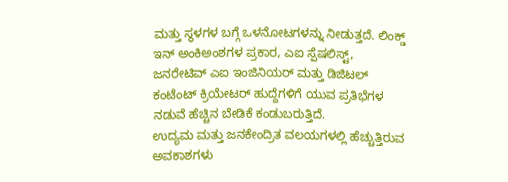ಮತ್ತು ಸ್ಥಳಗಳ ಬಗ್ಗೆ ಒಳನೋಟಗಳನ್ನು ನೀಡುತ್ತದೆ. ಲಿಂಕ್ಡ್‌ ಇನ್ ಅಂಕಿಅಂಶಗಳ ಪ್ರಕಾರ, ಎಐ ಸ್ಪೆಷಲಿಸ್ಟ್, ಜನರೇಟಿವ್ ಎಐ ಇಂಜಿನಿಯರ್ ಮತ್ತು ಡಿಜಿಟಲ್ ಕಂಟೆಂಟ್ ಕ್ರಿಯೇಟರ್ ಹುದ್ದೆಗಳಿಗೆ ಯುವ ಪ್ರತಿಭೆಗಳ ನಡುವೆ ಹೆಚ್ಚಿನ ಬೇಡಿಕೆ ಕಂಡುಬರುತ್ತಿದೆ.
ಉದ್ಯಮ ಮತ್ತು ಜನಕೇಂದ್ರಿತ ವಲಯಗಳಲ್ಲಿ ಹೆಚ್ಚುತ್ತಿರುವ ಅವಕಾಶಗಳು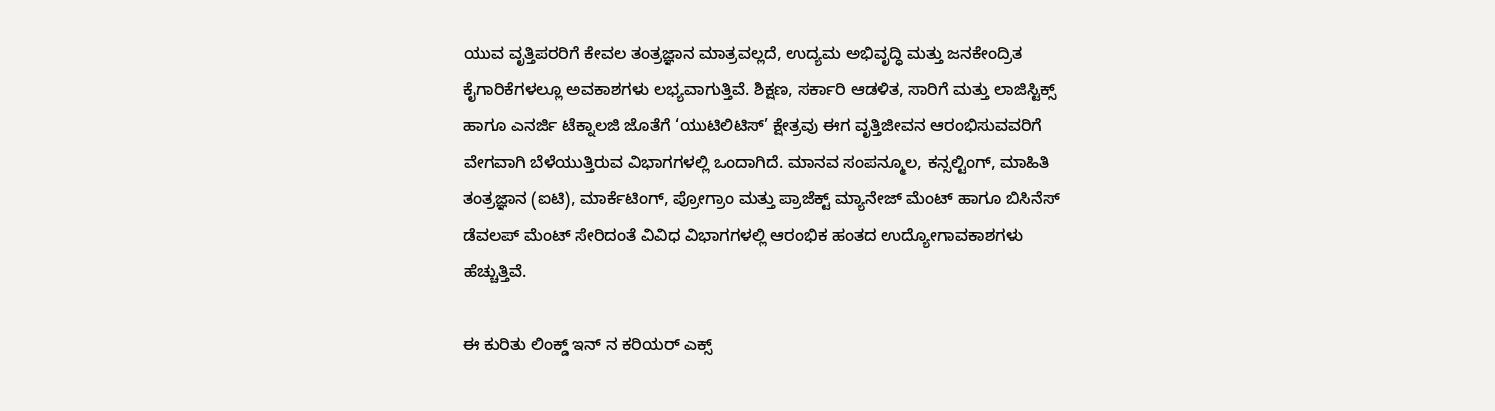ಯುವ ವೃತ್ತಿಪರರಿಗೆ ಕೇವಲ ತಂತ್ರಜ್ಞಾನ ಮಾತ್ರವಲ್ಲದೆ, ಉದ್ಯಮ ಅಭಿವೃದ್ಧಿ ಮತ್ತು ಜನಕೇಂದ್ರಿತ ಕೈಗಾರಿಕೆಗಳಲ್ಲೂ ಅವಕಾಶಗಳು ಲಭ್ಯವಾಗುತ್ತಿವೆ. ಶಿಕ್ಷಣ, ಸರ್ಕಾರಿ ಆಡಳಿತ, ಸಾರಿಗೆ ಮತ್ತು ಲಾಜಿಸ್ಟಿಕ್ಸ್ ಹಾಗೂ ಎನರ್ಜಿ ಟೆಕ್ನಾಲಜಿ ಜೊತೆಗೆ ‘ಯುಟಿಲಿಟಿಸ್’ ಕ್ಷೇತ್ರವು ಈಗ ವೃತ್ತಿಜೀವನ ಆರಂಭಿಸುವವರಿಗೆ ವೇಗವಾಗಿ ಬೆಳೆಯುತ್ತಿರುವ ವಿಭಾಗಗಳಲ್ಲಿ ಒಂದಾಗಿದೆ. ಮಾನವ ಸಂಪನ್ಮೂಲ, ಕನ್ಸಲ್ಟಿಂಗ್, ಮಾಹಿತಿ ತಂತ್ರಜ್ಞಾನ (ಐಟಿ), ಮಾರ್ಕೆಟಿಂಗ್, ಪ್ರೋಗ್ರಾಂ ಮತ್ತು ಪ್ರಾಜೆಕ್ಟ್ ಮ್ಯಾನೇಜ್‌ ಮೆಂಟ್ ಹಾಗೂ ಬಿಸಿನೆಸ್ ಡೆವಲಪ್‌ ಮೆಂಟ್ ಸೇರಿದಂತೆ ವಿವಿಧ ವಿಭಾಗಗಳಲ್ಲಿ ಆರಂಭಿಕ ಹಂತದ ಉದ್ಯೋಗಾವಕಾಶಗಳು ಹೆಚ್ಚುತ್ತಿವೆ.

ಈ ಕುರಿತು ಲಿಂಕ್ಡ್‌ ಇನ್‌ ನ ಕರಿಯರ್ ಎಕ್ಸ್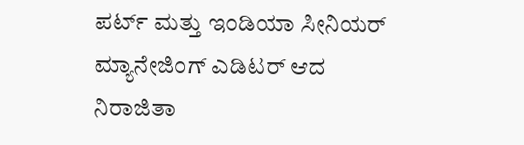ಪರ್ಟ್ ಮತ್ತು ಇಂಡಿಯಾ ಸೀನಿಯರ್ ಮ್ಯಾನೇಜಿಂಗ್ ಎಡಿಟರ್ ಆದ ನಿರಾಜಿತಾ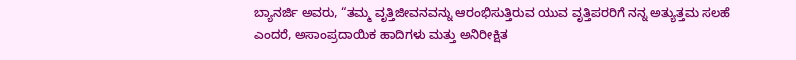ಬ್ಯಾನರ್ಜಿ ಅವರು, “ತಮ್ಮ ವೃತ್ತಿಜೀವನವನ್ನು ಆರಂಭಿಸುತ್ತಿರುವ ಯುವ ವೃತ್ತಿಪರರಿಗೆ ನನ್ನ ಅತ್ಯುತ್ತಮ ಸಲಹೆ ಎಂದರೆ, ಅಸಾಂಪ್ರದಾಯಿಕ ಹಾದಿಗಳು ಮತ್ತು ಅನಿರೀಕ್ಷಿತ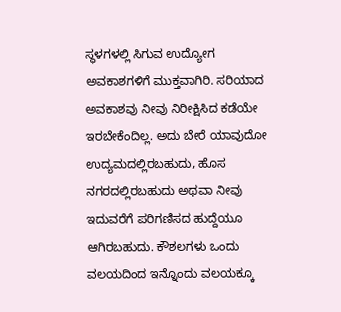ಸ್ಥಳಗಳಲ್ಲಿ ಸಿಗುವ ಉದ್ಯೋಗ ಅವಕಾಶಗಳಿಗೆ ಮುಕ್ತವಾಗಿರಿ. ಸರಿಯಾದ ಅವಕಾಶವು ನೀವು ನಿರೀಕ್ಷಿಸಿದ ಕಡೆಯೇ ಇರಬೇಕೆಂದಿಲ್ಲ. ಅದು ಬೇರೆ ಯಾವುದೋ ಉದ್ಯಮದಲ್ಲಿರಬಹುದು, ಹೊಸ ನಗರದಲ್ಲಿರಬಹುದು ಅಥವಾ ನೀವು ಇದುವರೆಗೆ ಪರಿಗಣಿಸದ ಹುದ್ದೆಯೂ ಆಗಿರಬಹುದು. ಕೌಶಲಗಳು ಒಂದು ವಲಯದಿಂದ ಇನ್ನೊಂದು ವಲಯಕ್ಕೂ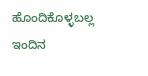ಹೊಂದಿಕೊಳ್ಳಬಲ್ಲ ಇಂದಿನ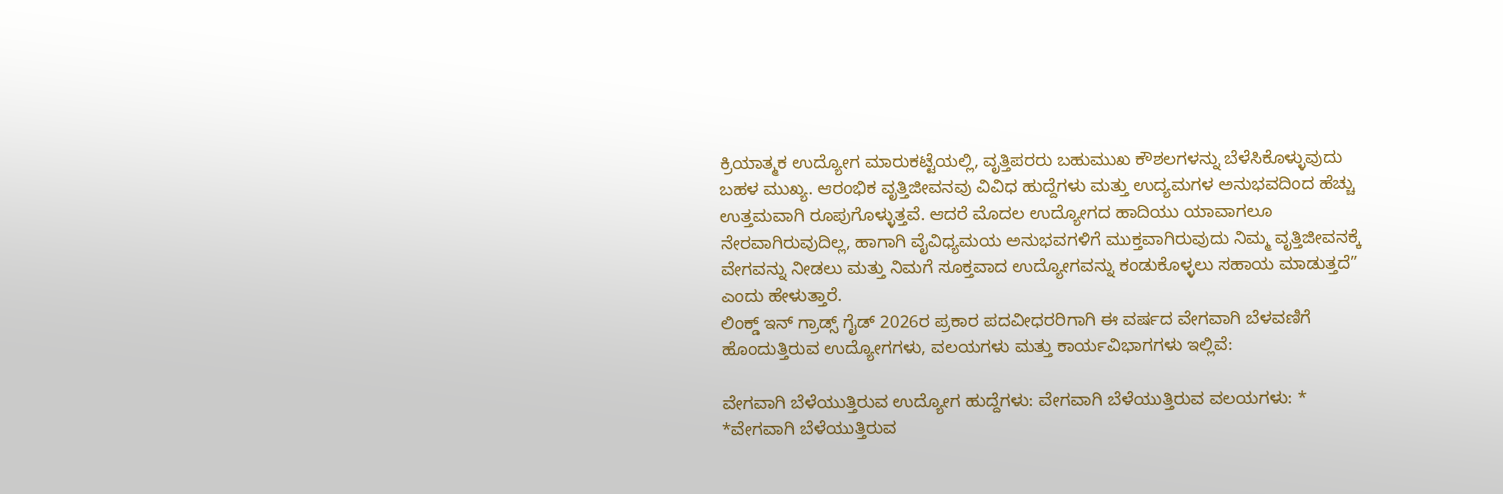ಕ್ರಿಯಾತ್ಮಕ ಉದ್ಯೋಗ ಮಾರುಕಟ್ಟೆಯಲ್ಲಿ, ವೃತ್ತಿಪರರು ಬಹುಮುಖ ಕೌಶಲಗಳನ್ನು ಬೆಳೆಸಿಕೊಳ್ಳುವುದು ಬಹಳ ಮುಖ್ಯ. ಆರಂಭಿಕ ವೃತ್ತಿಜೀವನವು ವಿವಿಧ ಹುದ್ದೆಗಳು ಮತ್ತು ಉದ್ಯಮಗಳ ಅನುಭವದಿಂದ ಹೆಚ್ಚು ಉತ್ತಮವಾಗಿ ರೂಪುಗೊಳ್ಳುತ್ತವೆ. ಆದರೆ ಮೊದಲ ಉದ್ಯೋಗದ ಹಾದಿಯು ಯಾವಾಗಲೂ ನೇರವಾಗಿರುವುದಿಲ್ಲ, ಹಾಗಾಗಿ ವೈವಿಧ್ಯಮಯ ಅನುಭವಗಳಿಗೆ ಮುಕ್ತವಾಗಿರುವುದು ನಿಮ್ಮ ವೃತ್ತಿಜೀವನಕ್ಕೆ ವೇಗವನ್ನು ನೀಡಲು ಮತ್ತು ನಿಮಗೆ ಸೂಕ್ತವಾದ ಉದ್ಯೋಗವನ್ನು ಕಂಡುಕೊಳ್ಳಲು ಸಹಾಯ ಮಾಡುತ್ತದೆ” ಎಂದು ಹೇಳುತ್ತಾರೆ.
ಲಿಂಕ್ಡ್‌ ಇನ್ ಗ್ರಾಡ್ಸ್ ಗೈಡ್ 2026ರ ಪ್ರಕಾರ ಪದವೀಧರರಿಗಾಗಿ ಈ ವರ್ಷದ ವೇಗವಾಗಿ ಬೆಳವಣಿಗೆ ಹೊಂದುತ್ತಿರುವ ಉದ್ಯೋಗಗಳು, ವಲಯಗಳು ಮತ್ತು ಕಾರ್ಯವಿಭಾಗಗಳು ಇಲ್ಲಿವೆ:

ವೇಗವಾಗಿ ಬೆಳೆಯುತ್ತಿರುವ ಉದ್ಯೋಗ ಹುದ್ದೆಗಳು: ವೇಗವಾಗಿ ಬೆಳೆಯುತ್ತಿರುವ ವಲಯಗಳು: * *ವೇಗವಾಗಿ ಬೆಳೆಯುತ್ತಿರುವ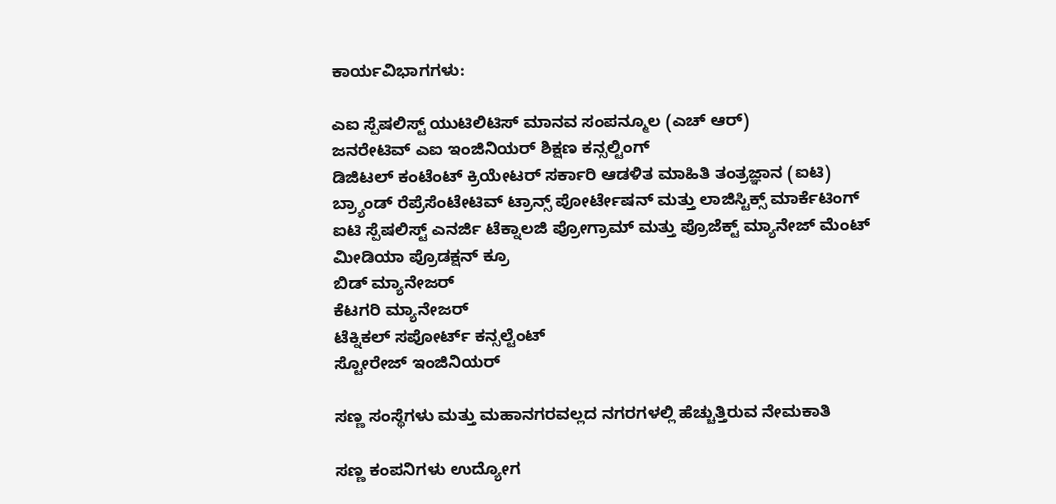ಕಾರ್ಯವಿಭಾಗಗಳು:

ಎಐ ಸ್ಪೆಷಲಿಸ್ಟ್ ಯುಟಿಲಿಟಿಸ್ ಮಾನವ ಸಂಪನ್ಮೂಲ (ಎಚ್ ಆರ್)
ಜನರೇಟಿವ್ ಎಐ ಇಂಜಿನಿಯರ್ ಶಿಕ್ಷಣ ಕನ್ಸಲ್ಟಿಂಗ್
ಡಿಜಿಟಲ್ ಕಂಟೆಂಟ್ ಕ್ರಿಯೇಟರ್ ಸರ್ಕಾರಿ ಆಡಳಿತ ಮಾಹಿತಿ ತಂತ್ರಜ್ಞಾನ (ಐಟಿ)
ಬ್ರ್ಯಾಂಡ್ ರೆಪ್ರೆಸೆಂಟೇಟಿವ್ ಟ್ರಾನ್ಸ್ ಪೋರ್ಟೇಷನ್ ಮತ್ತು ಲಾಜಿಸ್ಟಿಕ್ಸ್ ಮಾರ್ಕೆಟಿಂಗ್
ಐಟಿ ಸ್ಪೆಷಲಿಸ್ಟ್ ಎನರ್ಜಿ ಟೆಕ್ನಾಲಜಿ ಪ್ರೋಗ್ರಾಮ್ ಮತ್ತು ಪ್ರೊಜೆಕ್ಟ್ ಮ್ಯಾನೇಜ್ ಮೆಂಟ್
ಮೀಡಿಯಾ ಪ್ರೊಡಕ್ಷನ್ ಕ್ರೂ
ಬಿಡ್ ಮ್ಯಾನೇಜರ್
ಕೆಟಗರಿ ಮ್ಯಾನೇಜರ್
ಟೆಕ್ನಿಕಲ್ ಸಪೋರ್ಟ್ ಕನ್ಸಲ್ಟೆಂಟ್
ಸ್ಟೋರೇಜ್ ಇಂಜಿನಿಯರ್

ಸಣ್ಣ ಸಂಸ್ಥೆಗಳು ಮತ್ತು ಮಹಾನಗರವಲ್ಲದ ನಗರಗಳಲ್ಲಿ ಹೆಚ್ಚುತ್ತಿರುವ ನೇಮಕಾತಿ

ಸಣ್ಣ ಕಂಪನಿಗಳು ಉದ್ಯೋಗ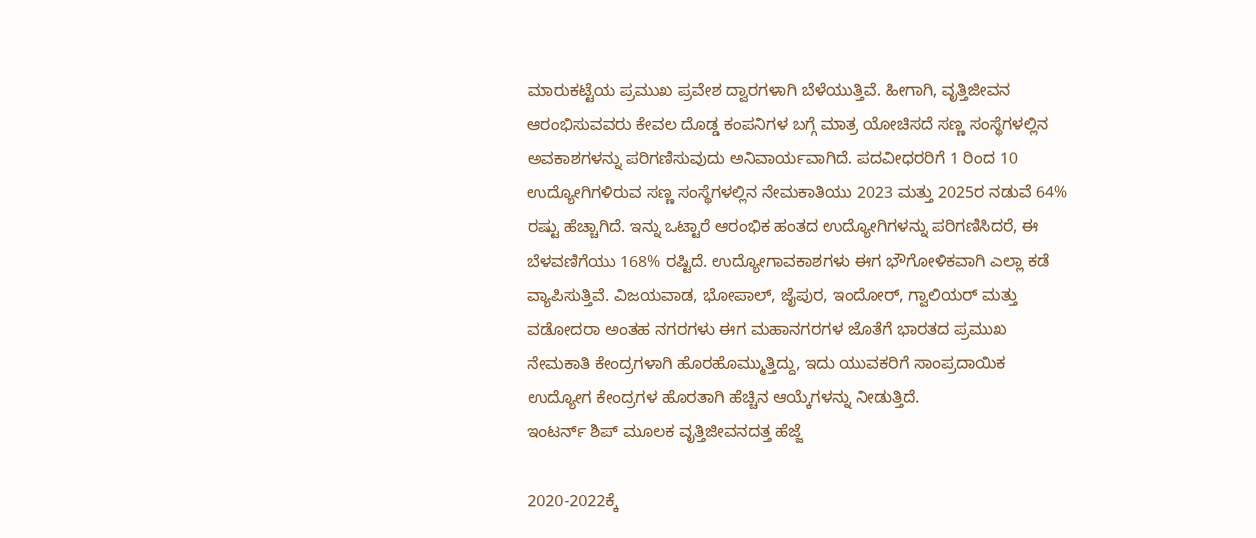ಮಾರುಕಟ್ಟೆಯ ಪ್ರಮುಖ ಪ್ರವೇಶ ದ್ವಾರಗಳಾಗಿ ಬೆಳೆಯುತ್ತಿವೆ. ಹೀಗಾಗಿ, ವೃತ್ತಿಜೀವನ ಆರಂಭಿಸುವವರು ಕೇವಲ ದೊಡ್ಡ ಕಂಪನಿಗಳ ಬಗ್ಗೆ ಮಾತ್ರ ಯೋಚಿಸದೆ ಸಣ್ಣ ಸಂಸ್ಥೆಗಳಲ್ಲಿನ ಅವಕಾಶಗಳನ್ನು ಪರಿಗಣಿಸುವುದು ಅನಿವಾರ್ಯವಾಗಿದೆ. ಪದವೀಧರರಿಗೆ 1 ರಿಂದ 10 ಉದ್ಯೋಗಿಗಳಿರುವ ಸಣ್ಣ ಸಂಸ್ಥೆಗಳಲ್ಲಿನ ನೇಮಕಾತಿಯು 2023 ಮತ್ತು 2025ರ ನಡುವೆ 64% ರಷ್ಟು ಹೆಚ್ಚಾಗಿದೆ. ಇನ್ನು ಒಟ್ಟಾರೆ ಆರಂಭಿಕ ಹಂತದ ಉದ್ಯೋಗಿಗಳನ್ನು ಪರಿಗಣಿಸಿದರೆ, ಈ ಬೆಳವಣಿಗೆಯು 168% ರಷ್ಟಿದೆ. ಉದ್ಯೋಗಾವಕಾಶಗಳು ಈಗ ಭೌಗೋಳಿಕವಾಗಿ ಎಲ್ಲಾ ಕಡೆ ವ್ಯಾಪಿಸುತ್ತಿವೆ. ವಿಜಯವಾಡ, ಭೋಪಾಲ್, ಜೈಪುರ, ಇಂದೋರ್, ಗ್ವಾಲಿಯರ್ ಮತ್ತು ವಡೋದರಾ ಅಂತಹ ನಗರಗಳು ಈಗ ಮಹಾನಗರಗಳ ಜೊತೆಗೆ ಭಾರತದ ಪ್ರಮುಖ ನೇಮಕಾತಿ ಕೇಂದ್ರಗಳಾಗಿ ಹೊರಹೊಮ್ಮುತ್ತಿದ್ದು, ಇದು ಯುವಕರಿಗೆ ಸಾಂಪ್ರದಾಯಿಕ ಉದ್ಯೋಗ ಕೇಂದ್ರಗಳ ಹೊರತಾಗಿ ಹೆಚ್ಚಿನ ಆಯ್ಕೆಗಳನ್ನು ನೀಡುತ್ತಿದೆ.
ಇಂಟರ್ನ್‌ ಶಿಪ್ ಮೂಲಕ ವೃತ್ತಿಜೀವನದತ್ತ ಹೆಜ್ಜೆ

2020-2022ಕ್ಕೆ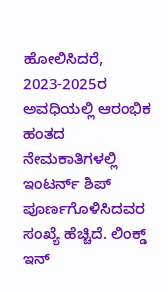ಹೋಲಿಸಿದರೆ, 2023-2025ರ ಅವಧಿಯಲ್ಲಿ ಆರಂಭಿಕ ಹಂತದ ನೇಮಕಾತಿಗಳಲ್ಲಿ ಇಂಟರ್ನ್‌ ಶಿಪ್ ಪೂರ್ಣಗೊಳಿಸಿದವರ ಸಂಖ್ಯೆ ಹೆಚ್ಚಿದೆ. ಲಿಂಕ್ಡ್‌ ಇನ್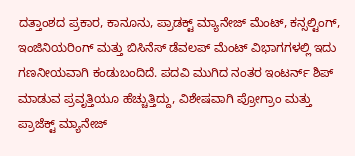ದತ್ತಾಂಶದ ಪ್ರಕಾರ, ಕಾನೂನು, ಪ್ರಾಡಕ್ಟ್ ಮ್ಯಾನೇಜ್‌ ಮೆಂಟ್, ಕನ್ಸಲ್ಟಿಂಗ್, ಇಂಜಿನಿಯರಿಂಗ್ ಮತ್ತು ಬಿಸಿನೆಸ್ ಡೆವಲಪ್‌ ಮೆಂಟ್ ವಿಭಾಗಗಳಲ್ಲಿ ಇದು ಗಣನೀಯವಾಗಿ ಕಂಡುಬಂದಿದೆ. ಪದವಿ ಮುಗಿದ ನಂತರ ಇಂಟರ್ನ್‌ ಶಿಪ್ ಮಾಡುವ ಪ್ರವೃತ್ತಿಯೂ ಹೆಚ್ಚುತ್ತಿದ್ದು, ವಿಶೇಷವಾಗಿ ಪ್ರೋಗ್ರಾಂ ಮತ್ತು ಪ್ರಾಜೆಕ್ಟ್ ಮ್ಯಾನೇಜ್‌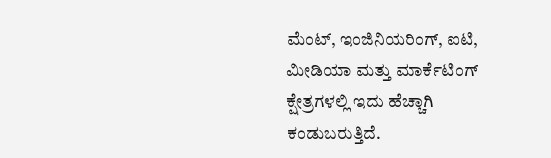ಮೆಂಟ್, ಇಂಜಿನಿಯರಿಂಗ್, ಐಟಿ, ಮೀಡಿಯಾ ಮತ್ತು ಮಾರ್ಕೆಟಿಂಗ್ ಕ್ಷೇತ್ರಗಳಲ್ಲಿ ಇದು ಹೆಚ್ಚಾಗಿ ಕಂಡುಬರುತ್ತಿದೆ.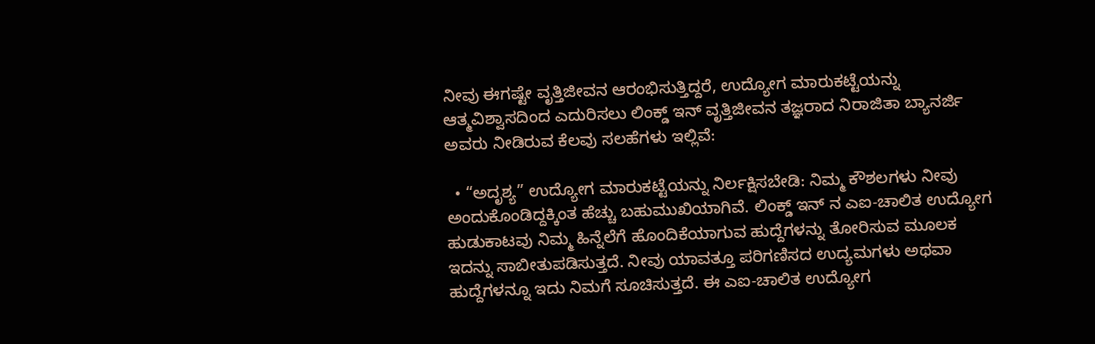ನೀವು ಈಗಷ್ಟೇ ವೃತ್ತಿಜೀವನ ಆರಂಭಿಸುತ್ತಿದ್ದರೆ, ಉದ್ಯೋಗ ಮಾರುಕಟ್ಟೆಯನ್ನು ಆತ್ಮವಿಶ್ವಾಸದಿಂದ ಎದುರಿಸಲು ಲಿಂಕ್ಡ್‌ ಇನ್ ವೃತ್ತಿಜೀವನ ತಜ್ಞರಾದ ನಿರಾಜಿತಾ ಬ್ಯಾನರ್ಜಿ ಅವರು ನೀಡಿರುವ ಕೆಲವು ಸಲಹೆಗಳು ಇಲ್ಲಿವೆ:

  • “ಅದೃಶ್ಯ” ಉದ್ಯೋಗ ಮಾರುಕಟ್ಟೆಯನ್ನು ನಿರ್ಲಕ್ಷಿಸಬೇಡಿ: ನಿಮ್ಮ ಕೌಶಲಗಳು ನೀವು ಅಂದುಕೊಂಡಿದ್ದಕ್ಕಿಂತ ಹೆಚ್ಚು ಬಹುಮುಖಿಯಾಗಿವೆ. ಲಿಂಕ್ಡ್‌ ಇನ್‌ ನ ಎಐ-ಚಾಲಿತ ಉದ್ಯೋಗ ಹುಡುಕಾಟವು ನಿಮ್ಮ ಹಿನ್ನೆಲೆಗೆ ಹೊಂದಿಕೆಯಾಗುವ ಹುದ್ದೆಗಳನ್ನು ತೋರಿಸುವ ಮೂಲಕ ಇದನ್ನು ಸಾಬೀತುಪಡಿಸುತ್ತದೆ. ನೀವು ಯಾವತ್ತೂ ಪರಿಗಣಿಸದ ಉದ್ಯಮಗಳು ಅಥವಾ ಹುದ್ದೆಗಳನ್ನೂ ಇದು ನಿಮಗೆ ಸೂಚಿಸುತ್ತದೆ. ಈ ಎಐ-ಚಾಲಿತ ಉದ್ಯೋಗ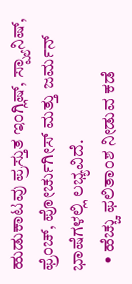ಹುಡುಕಾಟವು ಪ್ರಸ್ತುತ ಇಂಗ್ಲಿಷ್, ಸ್ಪ್ಯಾನಿಷ್, ಫ್ರೆಂಚ್, ಪೋರ್ಚುಗೀಸ್ ಮತ್ತು ಜರ್ಮನ್ ಭಾಷೆಗಳಲ್ಲಿ ಲಭ್ಯವಿದೆ.
  • ಹೆಚ್ಚು ಫಲಿತಾಂಶ ನೀಡುವ ಕಡೆ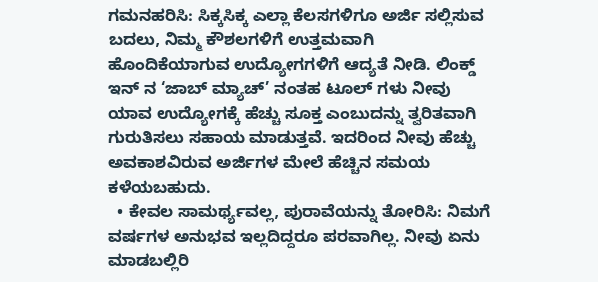ಗಮನಹರಿಸಿ: ಸಿಕ್ಕಸಿಕ್ಕ ಎಲ್ಲಾ ಕೆಲಸಗಳಿಗೂ ಅರ್ಜಿ ಸಲ್ಲಿಸುವ ಬದಲು, ನಿಮ್ಮ ಕೌಶಲಗಳಿಗೆ ಉತ್ತಮವಾಗಿ ಹೊಂದಿಕೆಯಾಗುವ ಉದ್ಯೋಗಗಳಿಗೆ ಆದ್ಯತೆ ನೀಡಿ. ಲಿಂಕ್ಡ್‌ ಇನ್‌ ನ ‘ಜಾಬ್ ಮ್ಯಾಚ್’ ನಂತಹ ಟೂಲ್ ಗಳು ನೀವು ಯಾವ ಉದ್ಯೋಗಕ್ಕೆ ಹೆಚ್ಚು ಸೂಕ್ತ ಎಂಬುದನ್ನು ತ್ವರಿತವಾಗಿ ಗುರುತಿಸಲು ಸಹಾಯ ಮಾಡುತ್ತವೆ. ಇದರಿಂದ ನೀವು ಹೆಚ್ಚು ಅವಕಾಶವಿರುವ ಅರ್ಜಿಗಳ ಮೇಲೆ ಹೆಚ್ಚಿನ ಸಮಯ ಕಳೆಯಬಹುದು.
  • ಕೇವಲ ಸಾಮರ್ಥ್ಯವಲ್ಲ, ಪುರಾವೆಯನ್ನು ತೋರಿಸಿ: ನಿಮಗೆ ವರ್ಷಗಳ ಅನುಭವ ಇಲ್ಲದಿದ್ದರೂ ಪರವಾಗಿಲ್ಲ. ನೀವು ಏನು ಮಾಡಬಲ್ಲಿರಿ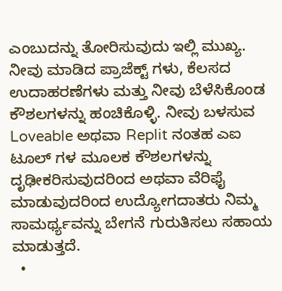ಎಂಬುದನ್ನು ತೋರಿಸುವುದು ಇಲ್ಲಿ ಮುಖ್ಯ. ನೀವು ಮಾಡಿದ ಪ್ರಾಜೆಕ್ಟ್‌ ಗಳು, ಕೆಲಸದ ಉದಾಹರಣೆಗಳು ಮತ್ತು ನೀವು ಬೆಳೆಸಿಕೊಂಡ ಕೌಶಲಗಳನ್ನು ಹಂಚಿಕೊಳ್ಳಿ. ನೀವು ಬಳಸುವ Loveable ಅಥವಾ Replit ನಂತಹ ಎಐ ಟೂಲ್ ಗಳ ಮೂಲಕ ಕೌಶಲಗಳನ್ನು ದೃಢೀಕರಿಸುವುದರಿಂದ ಅಥವಾ ವೆರಿಫೈ ಮಾಡುವುದರಿಂದ ಉದ್ಯೋಗದಾತರು ನಿಮ್ಮ ಸಾಮರ್ಥ್ಯವನ್ನು ಬೇಗನೆ ಗುರುತಿಸಲು ಸಹಾಯ ಮಾಡುತ್ತದೆ.
  •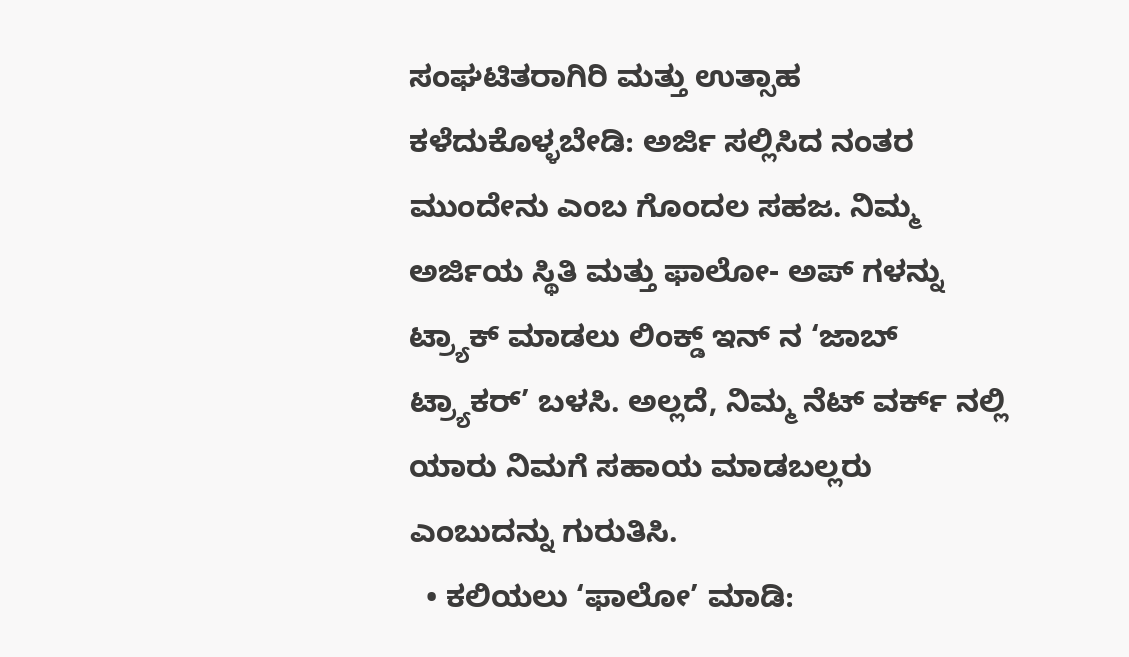ಸಂಘಟಿತರಾಗಿರಿ ಮತ್ತು ಉತ್ಸಾಹ ಕಳೆದುಕೊಳ್ಳಬೇಡಿ: ಅರ್ಜಿ ಸಲ್ಲಿಸಿದ ನಂತರ ಮುಂದೇನು ಎಂಬ ಗೊಂದಲ ಸಹಜ. ನಿಮ್ಮ ಅರ್ಜಿಯ ಸ್ಥಿತಿ ಮತ್ತು ಫಾಲೋ- ಅಪ್‌ ಗಳನ್ನು ಟ್ರ್ಯಾಕ್ ಮಾಡಲು ಲಿಂಕ್ಡ್‌ ಇನ್‌ ನ ‘ಜಾಬ್ ಟ್ರ್ಯಾಕರ್’ ಬಳಸಿ. ಅಲ್ಲದೆ, ನಿಮ್ಮ ನೆಟ್‌ ವರ್ಕ್‌ ನಲ್ಲಿ ಯಾರು ನಿಮಗೆ ಸಹಾಯ ಮಾಡಬಲ್ಲರು ಎಂಬುದನ್ನು ಗುರುತಿಸಿ.
  • ಕಲಿಯಲು ‘ಫಾಲೋ’ ಮಾಡಿ: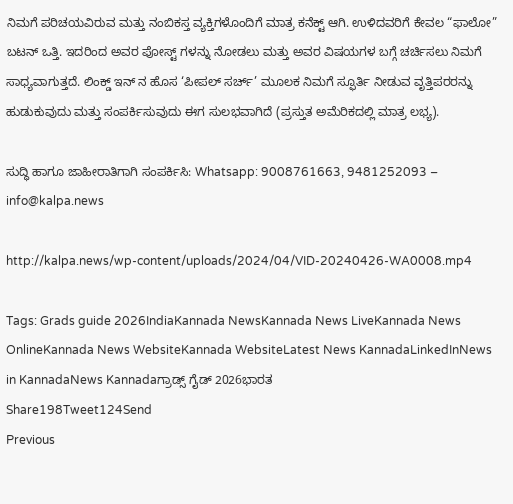ನಿಮಗೆ ಪರಿಚಯವಿರುವ ಮತ್ತು ನಂಬಿಕಸ್ತ ವ್ಯಕ್ತಿಗಳೊಂದಿಗೆ ಮಾತ್ರ ಕನೆಕ್ಟ್ ಆಗಿ. ಉಳಿದವರಿಗೆ ಕೇವಲ “ಫಾಲೋ” ಬಟನ್ ಒತ್ತಿ. ಇದರಿಂದ ಅವರ ಪೋಸ್ಟ್‌ ಗಳನ್ನು ನೋಡಲು ಮತ್ತು ಅವರ ವಿಷಯಗಳ ಬಗ್ಗೆ ಚರ್ಚಿಸಲು ನಿಮಗೆ ಸಾಧ್ಯವಾಗುತ್ತದೆ. ಲಿಂಕ್ಡ್‌ ಇನ್‌ ನ ಹೊಸ ‘ಪೀಪಲ್ ಸರ್ಚ್’ ಮೂಲಕ ನಿಮಗೆ ಸ್ಫೂರ್ತಿ ನೀಡುವ ವೃತ್ತಿಪರರನ್ನು ಹುಡುಕುವುದು ಮತ್ತು ಸಂಪರ್ಕಿಸುವುದು ಈಗ ಸುಲಭವಾಗಿದೆ (ಪ್ರಸ್ತುತ ಅಮೆರಿಕದಲ್ಲಿ ಮಾತ್ರ ಲಭ್ಯ).

ಸುದ್ಧಿ ಹಾಗೂ ಜಾಹೀರಾತಿಗಾಗಿ ಸಂಪರ್ಕಿಸಿ: Whatsapp: 9008761663, 9481252093 – info@kalpa.news

http://kalpa.news/wp-content/uploads/2024/04/VID-20240426-WA0008.mp4

Tags: Grads guide 2026IndiaKannada NewsKannada News LiveKannada News OnlineKannada News WebsiteKannada WebsiteLatest News KannadaLinkedInNews in KannadaNews Kannadaಗ್ರಾಡ್ಸ್ ಗೈಡ್ 2026ಭಾರತ
Share198Tweet124Send
Previous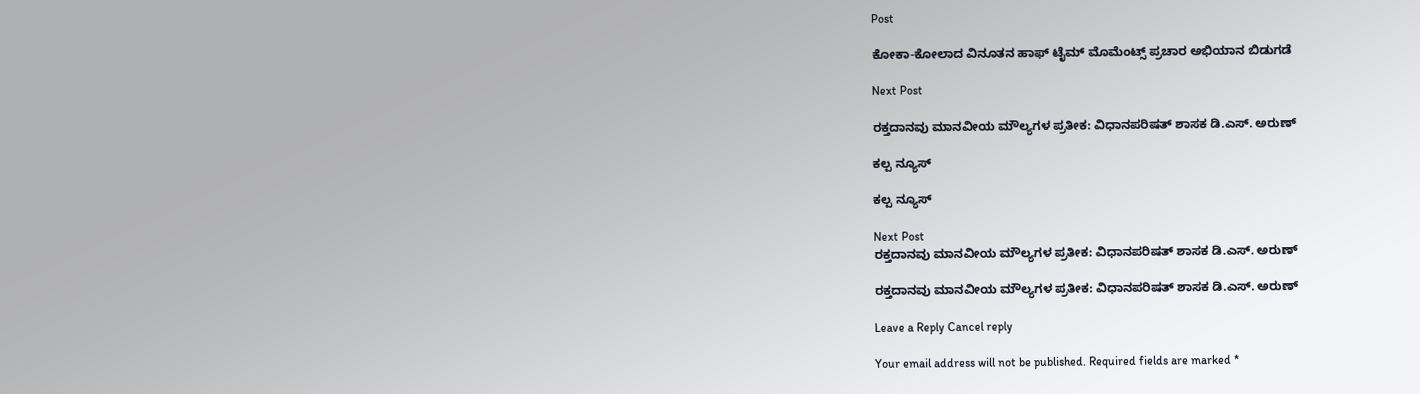Post

ಕೋಕಾ-ಕೋಲಾದ ವಿನೂತನ ಹಾಫ್‌ ಟೈಮ್ ಮೊಮೆಂಟ್ಸ್ ಪ್ರಚಾರ ಅಭಿಯಾನ ಬಿಡುಗಡೆ

Next Post

ರಕ್ತದಾನವು ಮಾನವೀಯ ಮೌಲ್ಯಗಳ ಪ್ರತೀಕ: ವಿಧಾನಪರಿಷತ್ ಶಾಸಕ ಡಿ.ಎಸ್. ಅರುಣ್

ಕಲ್ಪ ನ್ಯೂಸ್

ಕಲ್ಪ ನ್ಯೂಸ್

Next Post
ರಕ್ತದಾನವು ಮಾನವೀಯ ಮೌಲ್ಯಗಳ ಪ್ರತೀಕ: ವಿಧಾನಪರಿಷತ್ ಶಾಸಕ ಡಿ.ಎಸ್. ಅರುಣ್

ರಕ್ತದಾನವು ಮಾನವೀಯ ಮೌಲ್ಯಗಳ ಪ್ರತೀಕ: ವಿಧಾನಪರಿಷತ್ ಶಾಸಕ ಡಿ.ಎಸ್. ಅರುಣ್

Leave a Reply Cancel reply

Your email address will not be published. Required fields are marked *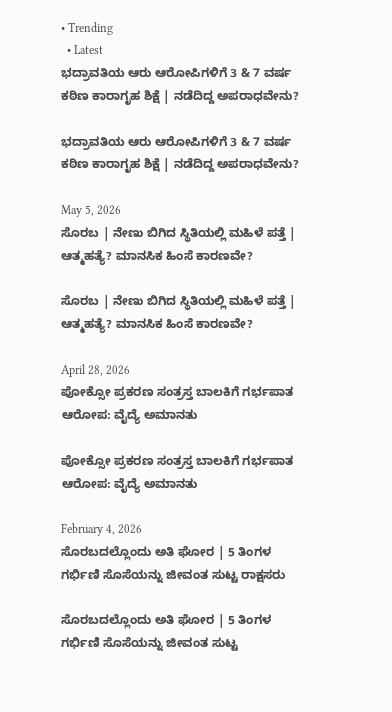• Trending
  • Latest
ಭದ್ರಾವತಿಯ ಆರು ಆರೋಪಿಗಳಿಗೆ 3 & 7 ವರ್ಷ ಕಠಿಣ ಕಾರಾಗೃಹ ಶಿಕ್ಷೆ | ನಡೆದಿದ್ದ ಅಪರಾಧವೇನು?

ಭದ್ರಾವತಿಯ ಆರು ಆರೋಪಿಗಳಿಗೆ 3 & 7 ವರ್ಷ ಕಠಿಣ ಕಾರಾಗೃಹ ಶಿಕ್ಷೆ | ನಡೆದಿದ್ದ ಅಪರಾಧವೇನು?

May 5, 2026
ಸೊರಬ | ನೇಣು ಬಿಗಿದ ಸ್ಥಿತಿಯಲ್ಲಿ ಮಹಿಳೆ ಪತ್ತೆ | ಆತ್ಮಹತ್ಯೆ? ಮಾನಸಿಕ ಹಿಂಸೆ ಕಾರಣವೇ?

ಸೊರಬ | ನೇಣು ಬಿಗಿದ ಸ್ಥಿತಿಯಲ್ಲಿ ಮಹಿಳೆ ಪತ್ತೆ | ಆತ್ಮಹತ್ಯೆ? ಮಾನಸಿಕ ಹಿಂಸೆ ಕಾರಣವೇ?

April 28, 2026
ಪೋಕ್ಸೋ ಪ್ರಕರಣ ಸಂತ್ರಸ್ತ ಬಾಲಕಿಗೆ ಗರ್ಭಪಾತ ಆರೋಪ: ವೈದ್ಯೆ ಅಮಾನತು

ಪೋಕ್ಸೋ ಪ್ರಕರಣ ಸಂತ್ರಸ್ತ ಬಾಲಕಿಗೆ ಗರ್ಭಪಾತ ಆರೋಪ: ವೈದ್ಯೆ ಅಮಾನತು

February 4, 2026
ಸೊರಬದಲ್ಲೊಂದು ಅತಿ ಘೋರ | 5 ತಿಂಗಳ ಗರ್ಭಿಣಿ ಸೊಸೆಯನ್ನು ಜೀವಂತ ಸುಟ್ಟ ರಾಕ್ಷಸರು

ಸೊರಬದಲ್ಲೊಂದು ಅತಿ ಘೋರ | 5 ತಿಂಗಳ ಗರ್ಭಿಣಿ ಸೊಸೆಯನ್ನು ಜೀವಂತ ಸುಟ್ಟ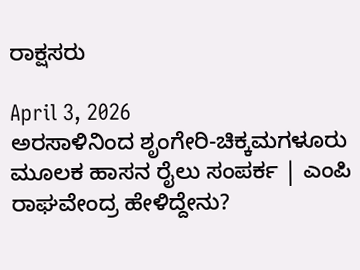ರಾಕ್ಷಸರು

April 3, 2026
ಅರಸಾಳಿನಿಂದ ಶೃಂಗೇರಿ-ಚಿಕ್ಕಮಗಳೂರು ಮೂಲಕ ಹಾಸನ ರೈಲು ಸಂಪರ್ಕ | ಎಂಪಿ ರಾಘವೇಂದ್ರ ಹೇಳಿದ್ದೇನು?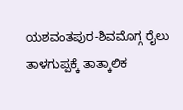ಯಶವಂತಪುರ-ಶಿವಮೊಗ್ಗ ರೈಲು ತಾಳಗುಪ್ಪಕ್ಕೆ ತಾತ್ಕಾಲಿಕ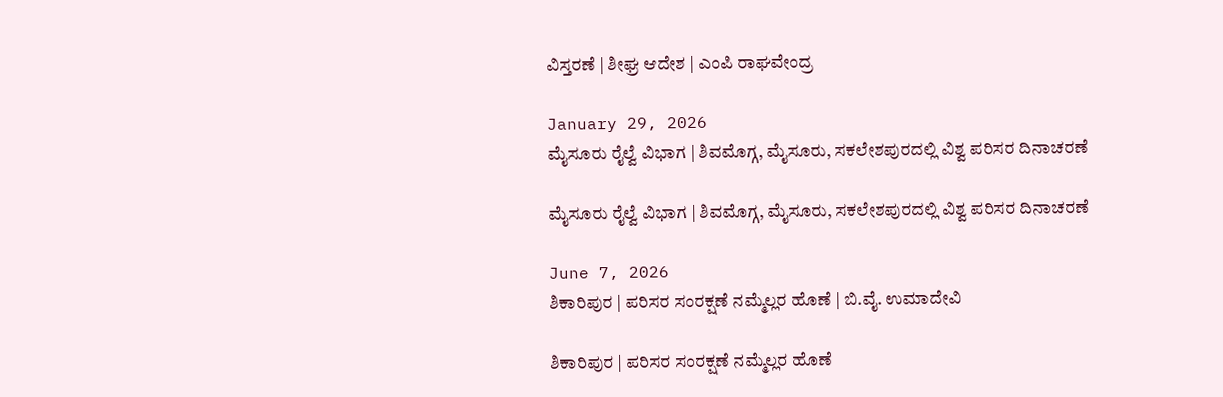ವಿಸ್ತರಣೆ | ಶೀಘ್ರ ಆದೇಶ | ಎಂಪಿ ರಾಘವೇಂದ್ರ

January 29, 2026
ಮೈಸೂರು ರೈಲ್ವೆ ವಿಭಾಗ | ಶಿವಮೊಗ್ಗ, ಮೈಸೂರು, ಸಕಲೇಶಪುರದಲ್ಲಿ ವಿಶ್ವ ಪರಿಸರ ದಿನಾಚರಣೆ

ಮೈಸೂರು ರೈಲ್ವೆ ವಿಭಾಗ | ಶಿವಮೊಗ್ಗ, ಮೈಸೂರು, ಸಕಲೇಶಪುರದಲ್ಲಿ ವಿಶ್ವ ಪರಿಸರ ದಿನಾಚರಣೆ

June 7, 2026
ಶಿಕಾರಿಪುರ | ಪರಿಸರ ಸಂರಕ್ಷಣೆ ನಮ್ಮೆಲ್ಲರ ಹೊಣೆ | ಬಿ.ವೈ. ಉಮಾದೇವಿ

ಶಿಕಾರಿಪುರ | ಪರಿಸರ ಸಂರಕ್ಷಣೆ ನಮ್ಮೆಲ್ಲರ ಹೊಣೆ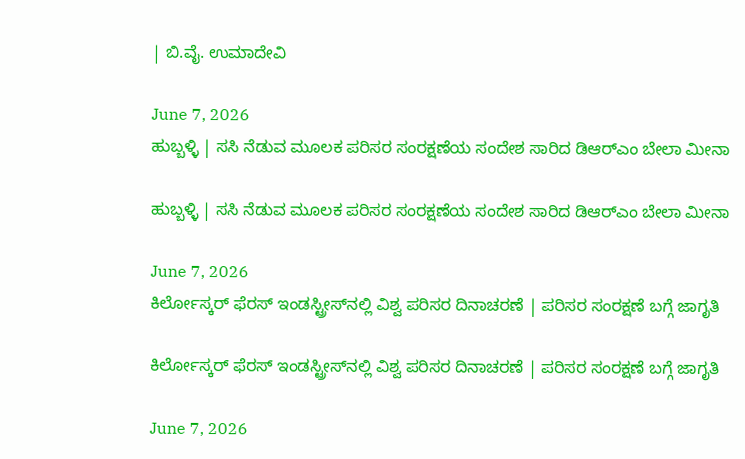| ಬಿ.ವೈ. ಉಮಾದೇವಿ

June 7, 2026
ಹುಬ್ಬಳ್ಳಿ | ಸಸಿ ನೆಡುವ ಮೂಲಕ ಪರಿಸರ ಸಂರಕ್ಷಣೆಯ ಸಂದೇಶ ಸಾರಿದ ಡಿಆರ್‌ಎಂ ಬೇಲಾ ಮೀನಾ

ಹುಬ್ಬಳ್ಳಿ | ಸಸಿ ನೆಡುವ ಮೂಲಕ ಪರಿಸರ ಸಂರಕ್ಷಣೆಯ ಸಂದೇಶ ಸಾರಿದ ಡಿಆರ್‌ಎಂ ಬೇಲಾ ಮೀನಾ

June 7, 2026
ಕಿರ್ಲೋಸ್ಕರ್ ಫೆರಸ್ ಇಂಡಸ್ಟ್ರೀಸ್‌ನಲ್ಲಿ ವಿಶ್ವ ಪರಿಸರ ದಿನಾಚರಣೆ | ಪರಿಸರ ಸಂರಕ್ಷಣೆ ಬಗ್ಗೆ ಜಾಗೃತಿ

ಕಿರ್ಲೋಸ್ಕರ್ ಫೆರಸ್ ಇಂಡಸ್ಟ್ರೀಸ್‌ನಲ್ಲಿ ವಿಶ್ವ ಪರಿಸರ ದಿನಾಚರಣೆ | ಪರಿಸರ ಸಂರಕ್ಷಣೆ ಬಗ್ಗೆ ಜಾಗೃತಿ

June 7, 2026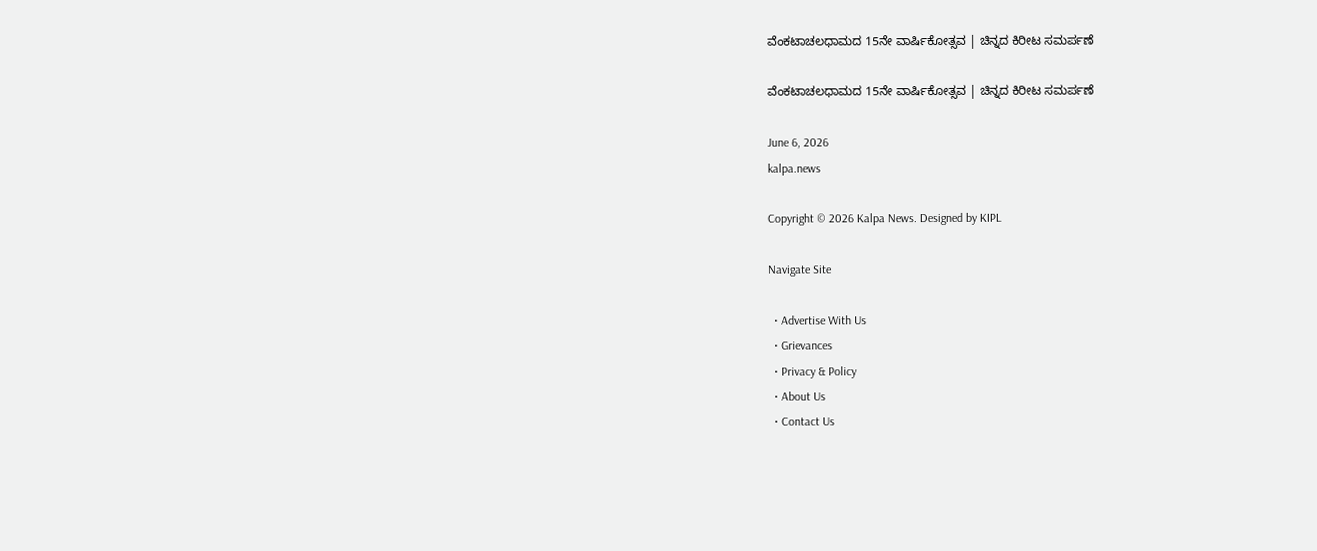ವೆಂಕಟಾಚಲಧಾಮದ 15ನೇ ವಾರ್ಷಿಕೋತ್ಸವ | ಚಿನ್ನದ ಕಿರೀಟ ಸಮರ್ಪಣೆ

ವೆಂಕಟಾಚಲಧಾಮದ 15ನೇ ವಾರ್ಷಿಕೋತ್ಸವ | ಚಿನ್ನದ ಕಿರೀಟ ಸಮರ್ಪಣೆ

June 6, 2026
kalpa.news

Copyright © 2026 Kalpa News. Designed by KIPL

Navigate Site

  • Advertise With Us
  • Grievances
  • Privacy & Policy
  • About Us
  • Contact Us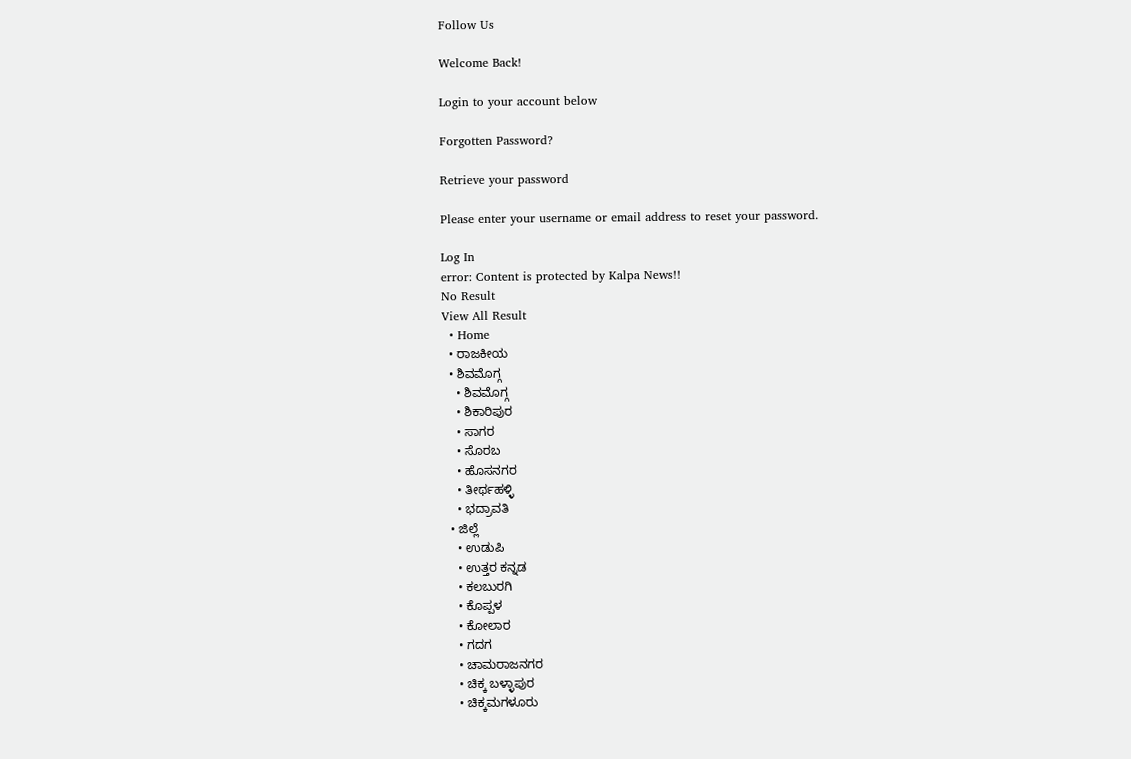Follow Us

Welcome Back!

Login to your account below

Forgotten Password?

Retrieve your password

Please enter your username or email address to reset your password.

Log In
error: Content is protected by Kalpa News!!
No Result
View All Result
  • Home
  • ರಾಜಕೀಯ
  • ಶಿವಮೊಗ್ಗ
    • ಶಿವಮೊಗ್ಗ
    • ಶಿಕಾರಿಪುರ
    • ಸಾಗರ
    • ಸೊರಬ
    • ಹೊಸನಗರ
    • ತೀರ್ಥಹಳ್ಳಿ
    • ಭದ್ರಾವತಿ
  • ಜಿಲ್ಲೆ
    • ಉಡುಪಿ
    • ಉತ್ತರ ಕನ್ನಡ
    • ಕಲಬುರಗಿ
    • ಕೊಪ್ಪಳ
    • ಕೋಲಾರ
    • ಗದಗ
    • ಚಾಮರಾಜನಗರ
    • ಚಿಕ್ಕ ಬಳ್ಳಾಪುರ
    • ಚಿಕ್ಕಮಗಳೂರು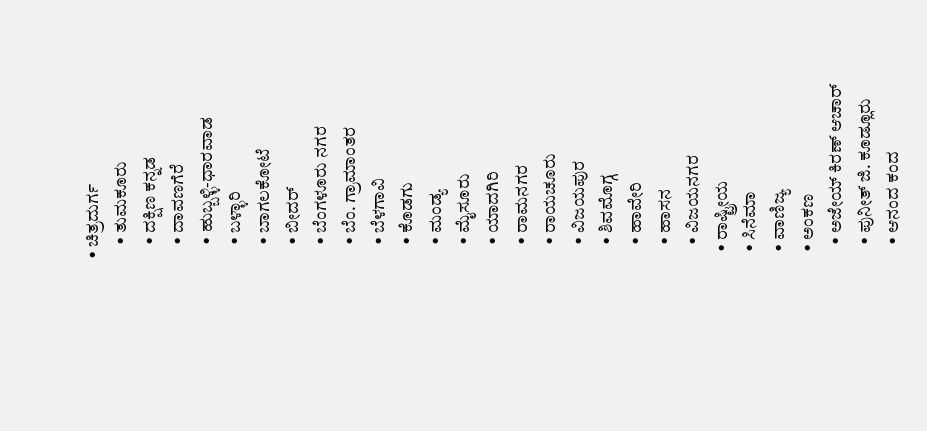• ಚಿತ್ರದುರ್ಗ
    • ತುಮಕೂರು
    • ದಕ್ಷಿಣ ಕನ್ನಡ
    • ದಾವಣಗೆರೆ
    • ಹುಬ್ಬಳ್ಳಿ-ಧಾರವಾಡ
    • ಬಳ್ಳಾರಿ
    • ಬಾಗಲಕೋಟೆ
    • ಬೀದರ್
    • ಬೆಂಗಳೂರು ನಗರ
    • ಬೆಂ. ಗ್ರಾಮಾಂತರ
    • ಬೆಳಗಾವಿ
    • ಕೊಡಗು
    • ಮಂಡ್ಯ
    • ಮೈಸೂರು
    • ಯಾದಗಿರಿ
    • ರಾಮನಗರ
    • ರಾಯಚೂರು
    • ವಿಜಯಪುರ
    • ಶಿವಮೊಗ್ಗ
    • ಹಾವೇರಿ
    • ಹಾಸನ
    • ವಿಜಯನಗರ
  • ರಾಷ್ಟ್ರೀಯ
  • ಸಿನೆಮಾ
  • ವಾಣಿಜ್ಯ
  • ಅಂಕಣ
    • ಅಜೇಯ್ ಕಿರಣ್ ಆಚಾರ್
    • ಪುನೀತ್ ಜಿ. ಕೂಡ್ಲೂರು
    • ಆನಂದ ಕಂದ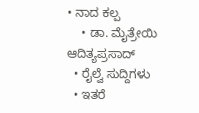• ನಾದ ಕಲ್ಪ
    • ಡಾ. ಮೈತ್ರೇಯಿ ಆದಿತ್ಯಪ್ರಸಾದ್
  • ರೈಲ್ವೆ ಸುದ್ದಿಗಳು
  • ಇತರೆ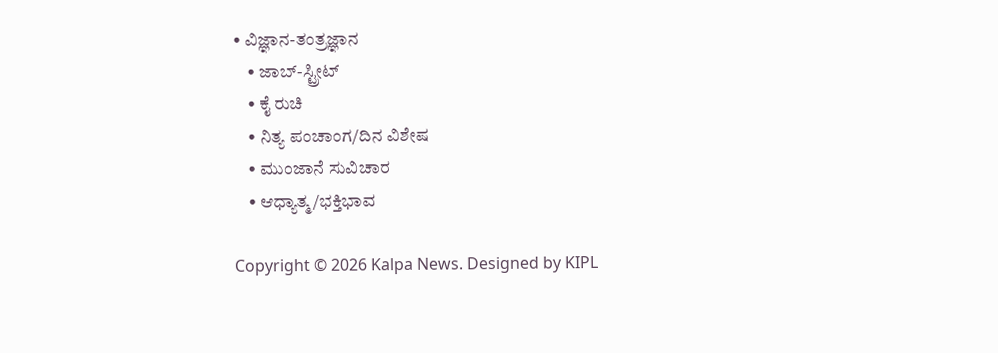• ವಿಜ್ಞಾನ-ತಂತ್ರಜ್ಞಾನ
    • ಜಾಬ್-ಸ್ಟ್ರೀಟ್
    • ಕೈ ರುಚಿ
    • ನಿತ್ಯ ಪಂಚಾಂಗ/ದಿನ ವಿಶೇಷ
    • ಮುಂಜಾನೆ ಸುವಿಚಾರ
    • ಆಧ್ಯಾತ್ಮ/ಭಕ್ತಿಭಾವ

Copyright © 2026 Kalpa News. Designed by KIPL